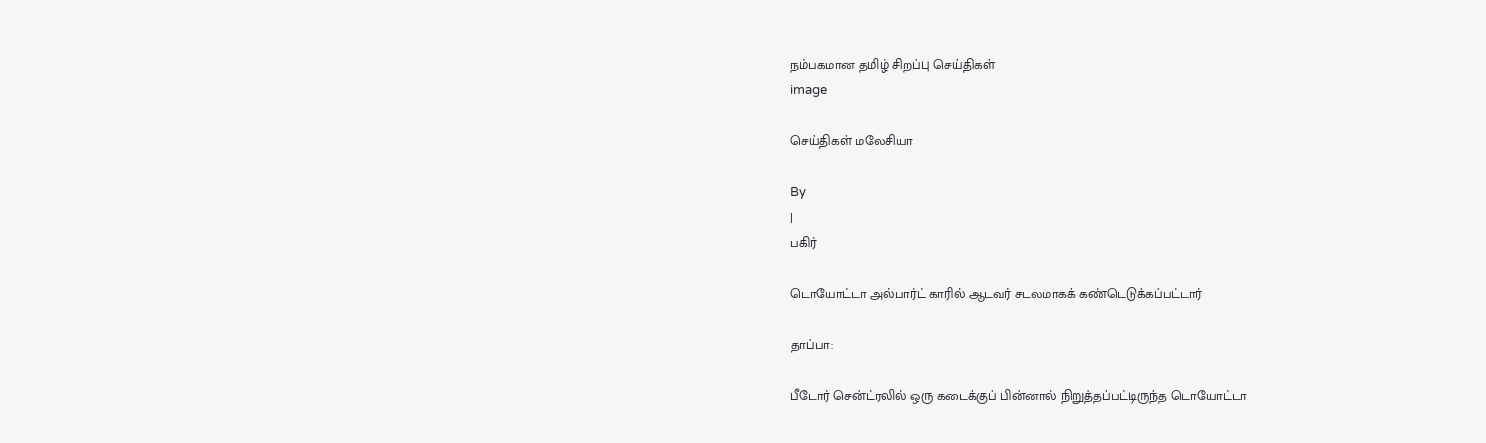நம்பகமான தமிழ் சிறப்பு செய்திகள்
image

செய்திகள் மலேசியா

By
|
பகிர்

டொயோட்டா அல்பார்ட் காரில் ஆடவர் சடலமாகக் கண்டெடுக்கப்பட்டார்

தாப்பா:

பீடோர் சென்ட்ரலில் ஒரு கடைக்குப் பின்னால் நிறுத்தப்பட்டிருந்த டொயோட்டா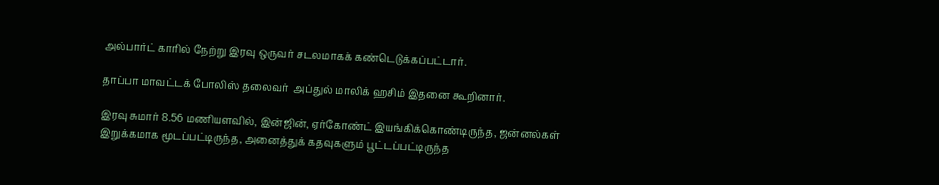அல்பார்ட் காரில் நேற்று இரவு ஒருவர் சடலமாகக் கண்டெடுக்கப்பட்டார்.

தாப்பா மாவட்டக் போலிஸ் தலைவர்  அப்துல் மாலிக் ஹசிம் இதனை கூறினார்.

இரவு சுமார் 8.56 மணியளவில், இன்ஜின், ஏர்கோண்ட் இயங்கிக்கொண்டிருந்த, ஜன்னல்கள் இறுக்கமாக மூடப்பட்டிருந்த, அனைத்துக் கதவுகளும் பூட்டப்பட்டிருந்த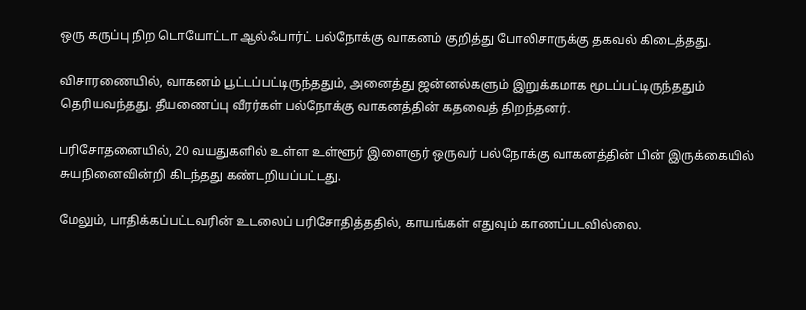ஒரு கருப்பு நிற டொயோட்டா ஆல்ஃபார்ட் பல்நோக்கு வாகனம் குறித்து போலிசாருக்கு தகவல் கிடைத்தது.

விசாரணையில், வாகனம் பூட்டப்பட்டிருந்ததும், அனைத்து ஜன்னல்களும் இறுக்கமாக மூடப்பட்டிருந்ததும் தெரியவந்தது. தீயணைப்பு வீரர்கள் பல்நோக்கு வாகனத்தின் கதவைத் திறந்தனர்.

பரிசோதனையில், 20 வயதுகளில் உள்ள உள்ளூர் இளைஞர் ஒருவர் பல்நோக்கு வாகனத்தின் பின் இருக்கையில் சுயநினைவின்றி கிடந்தது கண்டறியப்பட்டது.

மேலும், பாதிக்கப்பட்டவரின் உடலைப் பரிசோதித்ததில், காயங்கள் எதுவும் காணப்படவில்லை.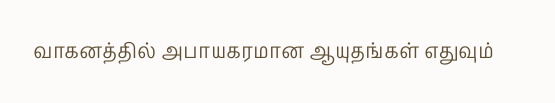வாகனத்தில் அபாயகரமான ஆயுதங்கள் எதுவும்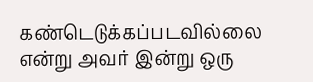கண்டெடுக்கப்படவில்லை என்று அவர் இன்று ஒரு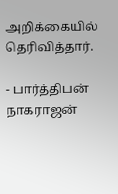அறிக்கையில் தெரிவித்தார்.

- பார்த்திபன் நாகராஜன்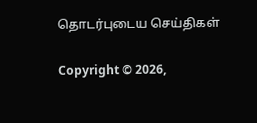தொடர்புடைய செய்திகள்

Copyright © 2026,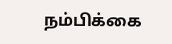நம்பிக்கை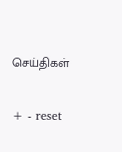செய்திகள்

+ - reset